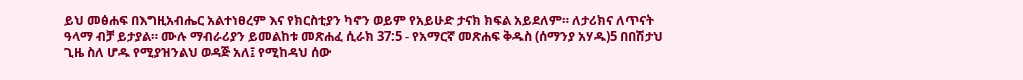ይህ መፅሐፍ በእግዚአብሔር አልተነፀረም እና የክርስቲያን ካኖን ወይም የአይሁድ ታናክ ክፍል አይደለም። ለታሪክና ለጥናት ዓላማ ብቻ ይታያል። ሙሉ ማብራሪያን ይመልከቱ መጽሐፈ ሲራክ 37:5 - የአማርኛ መጽሐፍ ቅዱስ (ሰማንያ አሃዱ)5 በበሽታህ ጊዜ ስለ ሆዱ የሚያዝንልህ ወዳጅ አለ፤ የሚከዳህ ሰው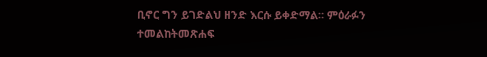ቢኖር ግን ይገድልህ ዘንድ እርሱ ይቀድማል። ምዕራፉን ተመልከትመጽሐፍ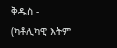ቅዱስ - (ካቶሊካዊ እትም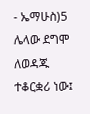- ኤማሁስ)5 ሌላው ደግሞ ለወዳጁ ተቆርቋሪ ነው፤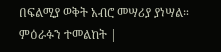በፍልሚያ ወቅት አብሮ መሣሪያ ያነሣል። ምዕራፉን ተመልከት |